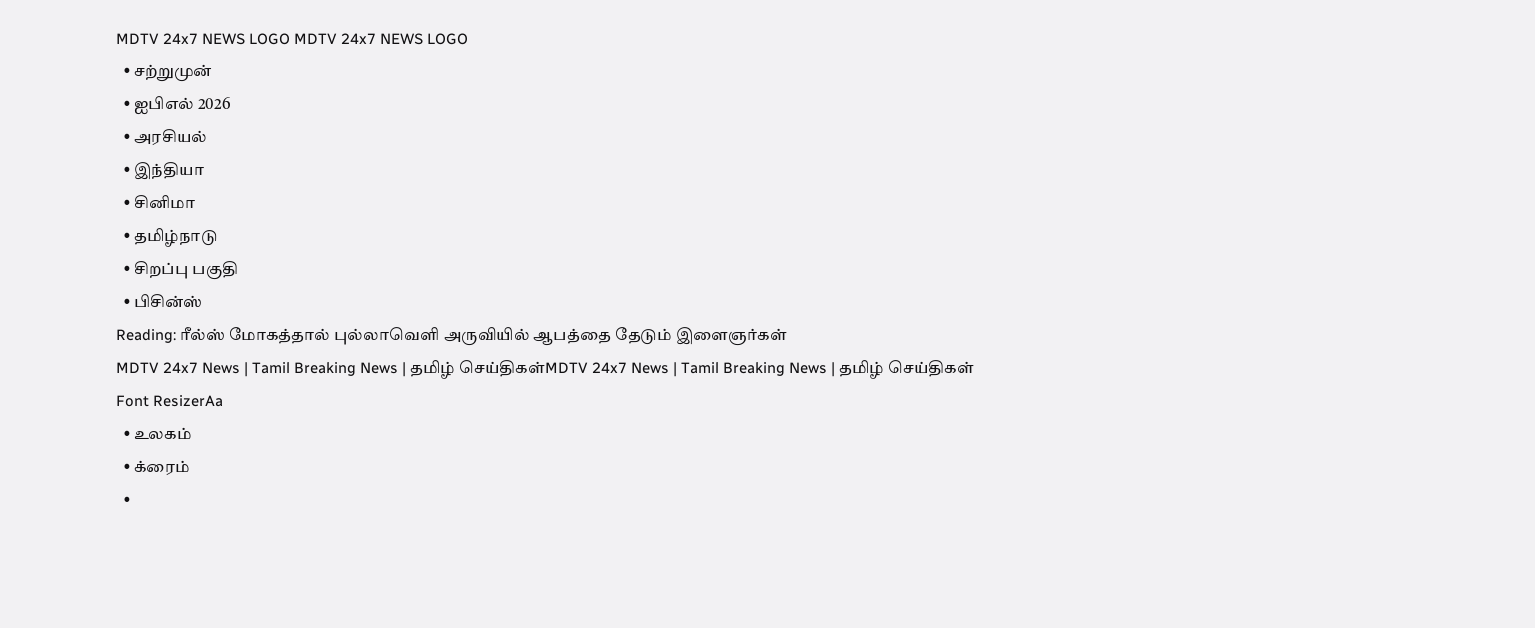MDTV 24x7 NEWS LOGO MDTV 24x7 NEWS LOGO
  • சற்றுமுன்
  • ஐபிஎல் 2026
  • அரசியல்
  • இந்தியா
  • சினிமா
  • தமிழ்நாடு
  • சிறப்பு பகுதி
  • பிசின்ஸ்
Reading: ரீல்ஸ் மோகத்தால் புல்லாவெளி அருவியில் ஆபத்தை தேடும் இளைஞர்கள்
MDTV 24x7 News | Tamil Breaking News | தமிழ் செய்திகள்MDTV 24x7 News | Tamil Breaking News | தமிழ் செய்திகள்
Font ResizerAa
  • உலகம்
  • க்ரைம்
  •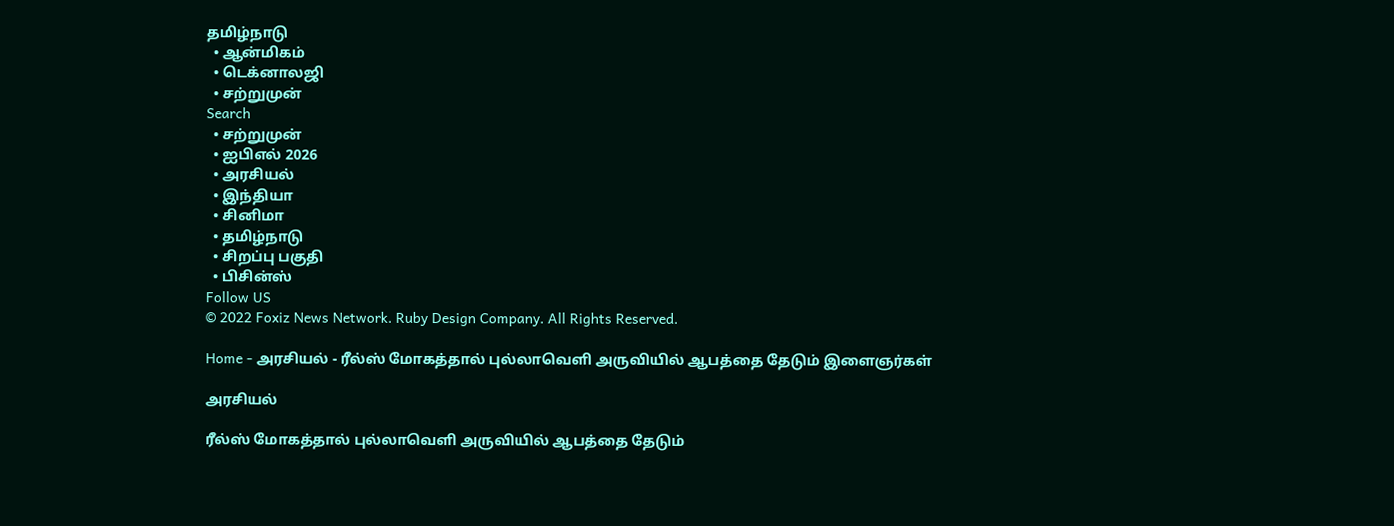தமிழ்நாடு
  • ஆன்மிகம்
  • டெக்னாலஜி
  • சற்றுமுன்
Search
  • சற்றுமுன்
  • ஐபிஎல் 2026
  • அரசியல்
  • இந்தியா
  • சினிமா
  • தமிழ்நாடு
  • சிறப்பு பகுதி
  • பிசின்ஸ்
Follow US
© 2022 Foxiz News Network. Ruby Design Company. All Rights Reserved.

Home - அரசியல் - ரீல்ஸ் மோகத்தால் புல்லாவெளி அருவியில் ஆபத்தை தேடும் இளைஞர்கள்

அரசியல்

ரீல்ஸ் மோகத்தால் புல்லாவெளி அருவியில் ஆபத்தை தேடும்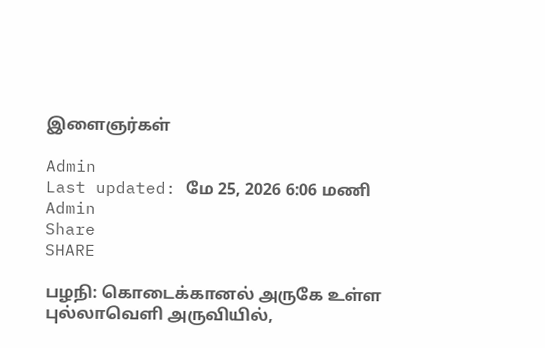இளைஞர்கள்

Admin
Last updated: மே 25, 2026 6:06 மணி
Admin
Share
SHARE

பழநி: கொடைக்கானல் அருகே உள்ள புல்லாவெளி அருவியில்,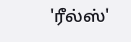'ரீல்ஸ்'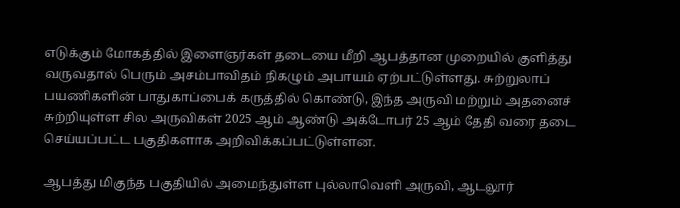எடுக்கும் மோகத்தில் இளைஞர்கள் தடையை மீறி ஆபத்தான முறையில் குளித்து வருவதால் பெரும் அசம்பாவிதம் நிகழும் அபாயம் ஏற்பட்டுள்ளது. சுற்றுலாப் பயணிகளின் பாதுகாப்பைக் கருத்தில் கொண்டு, இந்த அருவி மற்றும் அதனைச் சுற்றியுள்ள சில அருவிகள் 2025 ஆம் ஆண்டு அக்டோபர் 25 ஆம் தேதி வரை தடை செய்யப்பட்ட பகுதிகளாக அறிவிக்கப்பட்டுள்ளன.

ஆபத்து மிகுந்த பகுதியில் அமைந்துள்ள புல்லாவெளி அருவி, ஆடலூர்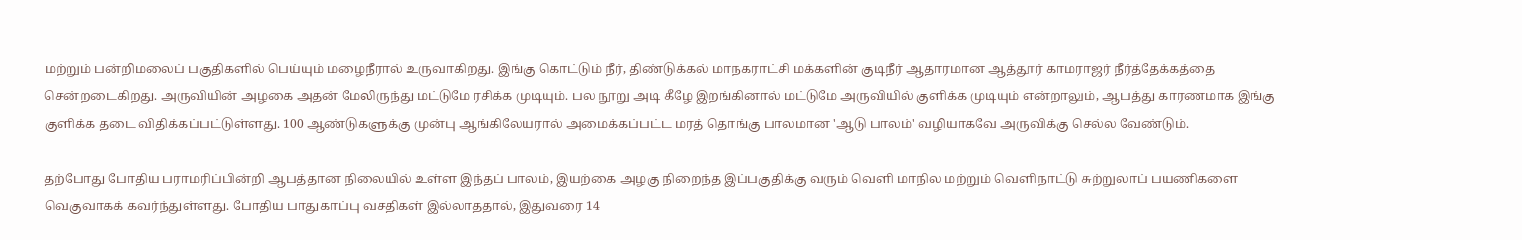மற்றும் பன்றிமலைப் பகுதிகளில் பெய்யும் மழைநீரால் உருவாகிறது. இங்கு கொட்டும் நீர், திண்டுக்கல் மாநகராட்சி மக்களின் குடிநீர் ஆதாரமான ஆத்தூர் காமராஜர் நீர்த்தேக்கத்தை சென்றடைகிறது. அருவியின் அழகை அதன் மேலிருந்து மட்டுமே ரசிக்க முடியும். பல நூறு அடி கீழே இறங்கினால் மட்டுமே அருவியில் குளிக்க முடியும் என்றாலும், ஆபத்து காரணமாக இங்கு குளிக்க தடை விதிக்கப்பட்டுள்ளது. 100 ஆண்டுகளுக்கு முன்பு ஆங்கிலேயரால் அமைக்கப்பட்ட மரத் தொங்கு பாலமான 'ஆடு பாலம்' வழியாகவே அருவிக்கு செல்ல வேண்டும்.

தற்போது போதிய பராமரிப்பின்றி ஆபத்தான நிலையில் உள்ள இந்தப் பாலம், இயற்கை அழகு நிறைந்த இப்பகுதிக்கு வரும் வெளி மாநில மற்றும் வெளிநாட்டு சுற்றுலாப் பயணிகளை வெகுவாகக் கவர்ந்துள்ளது. போதிய பாதுகாப்பு வசதிகள் இல்லாததால், இதுவரை 14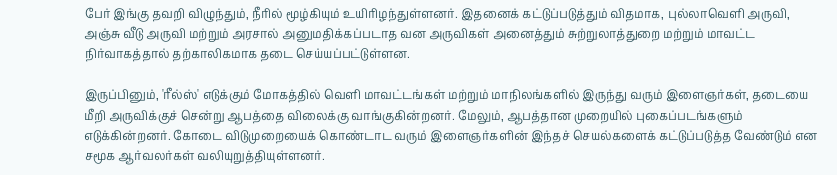பேர் இங்கு தவறி விழுந்தும், நீரில் மூழ்கியும் உயிரிழந்துள்ளனர். இதனைக் கட்டுப்படுத்தும் விதமாக, புல்லாவெளி அருவி, அஞ்சு வீடு அருவி மற்றும் அரசால் அனுமதிக்கப்படாத வன அருவிகள் அனைத்தும் சுற்றுலாத்துறை மற்றும் மாவட்ட நிர்வாகத்தால் தற்காலிகமாக தடை செய்யப்பட்டுள்ளன.

இருப்பினும், 'ரீல்ஸ்' எடுக்கும் மோகத்தில் வெளி மாவட்டங்கள் மற்றும் மாநிலங்களில் இருந்து வரும் இளைஞர்கள், தடையை மீறி அருவிக்குச் சென்று ஆபத்தை விலைக்கு வாங்குகின்றனர். மேலும், ஆபத்தான முறையில் புகைப்படங்களும் எடுக்கின்றனர். கோடை விடுமுறையைக் கொண்டாட வரும் இளைஞர்களின் இந்தச் செயல்களைக் கட்டுப்படுத்த வேண்டும் என சமூக ஆர்வலர்கள் வலியுறுத்தியுள்ளனர்.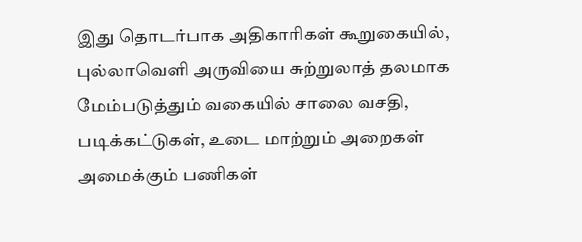இது தொடர்பாக அதிகாரிகள் கூறுகையில், புல்லாவெளி அருவியை சுற்றுலாத் தலமாக மேம்படுத்தும் வகையில் சாலை வசதி, படிக்கட்டுகள், உடை மாற்றும் அறைகள் அமைக்கும் பணிகள்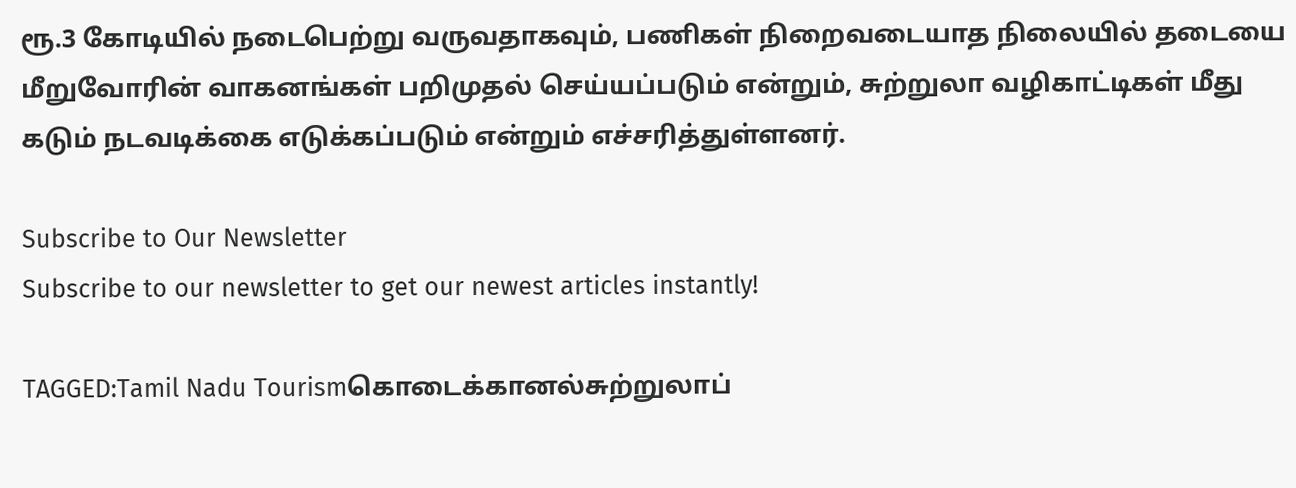ரூ.3 கோடியில் நடைபெற்று வருவதாகவும், பணிகள் நிறைவடையாத நிலையில் தடையை மீறுவோரின் வாகனங்கள் பறிமுதல் செய்யப்படும் என்றும், சுற்றுலா வழிகாட்டிகள் மீது கடும் நடவடிக்கை எடுக்கப்படும் என்றும் எச்சரித்துள்ளனர்.

Subscribe to Our Newsletter
Subscribe to our newsletter to get our newest articles instantly!

TAGGED:Tamil Nadu Tourismகொடைக்கானல்சுற்றுலாப்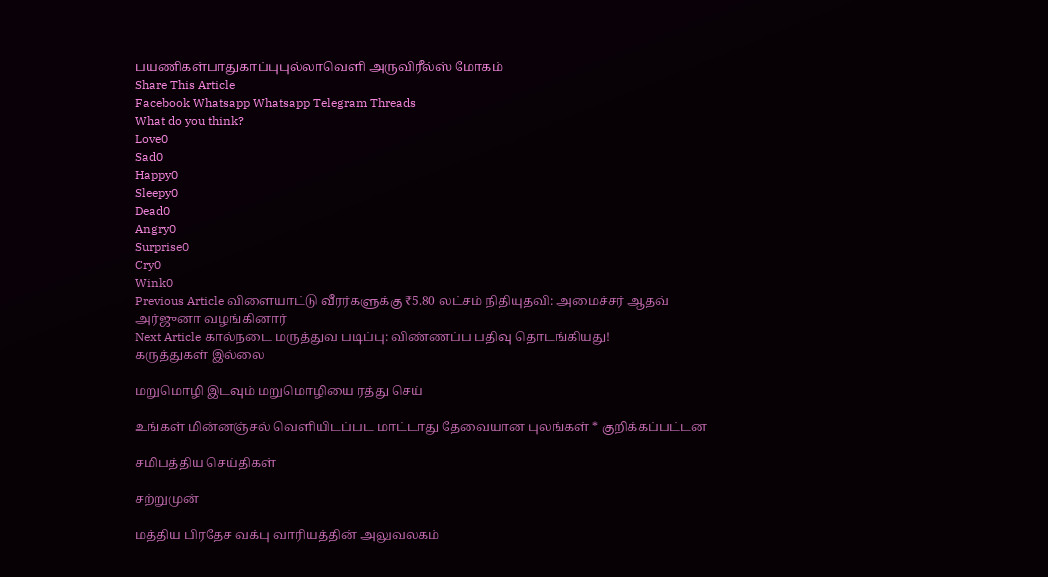பயணிகள்பாதுகாப்புபுல்லாவெளி அருவிரீல்ஸ் மோகம்
Share This Article
Facebook Whatsapp Whatsapp Telegram Threads
What do you think?
Love0
Sad0
Happy0
Sleepy0
Dead0
Angry0
Surprise0
Cry0
Wink0
Previous Article விளையாட்டு வீரர்களுக்கு ₹5.80 லட்சம் நிதியுதவி: அமைச்சர் ஆதவ் அர்ஜுனா வழங்கினார்
Next Article கால்நடை மருத்துவ படிப்பு: விண்ணப்ப பதிவு தொடங்கியது!
கருத்துகள் இல்லை

மறுமொழி இடவும் மறுமொழியை ரத்து செய்

உங்கள் மின்னஞ்சல் வெளியிடப்பட மாட்டாது தேவையான புலங்கள் * குறிக்கப்பட்டன

சமிபத்திய செய்திகள்

சற்றுமுன்

மத்திய பிரதேச வக்பு வாரியத்தின் அலுவலகம்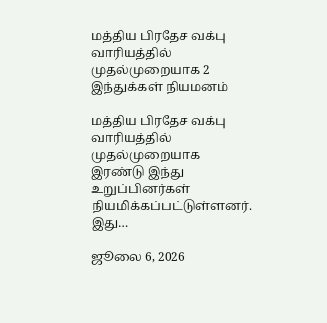மத்திய பிரதேச வக்பு வாரியத்தில் முதல்முறையாக 2 இந்துக்கள் நியமனம்

மத்திய பிரதேச வக்பு வாரியத்தில் முதல்முறையாக இரண்டு இந்து உறுப்பினர்கள் நியமிக்கப்பட்டுள்ளனர். இது…

ஜூலை 6, 2026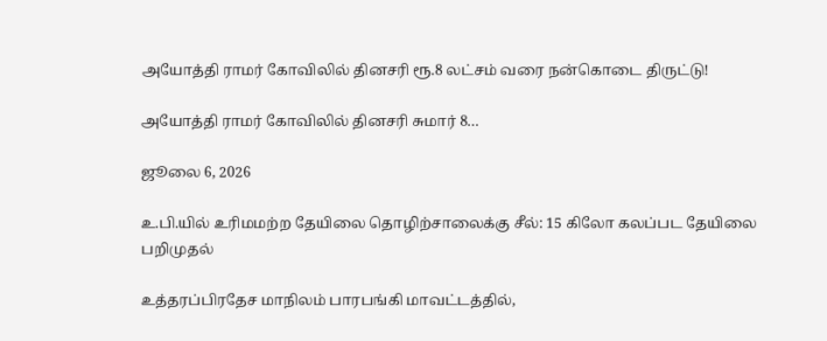அயோத்தி ராமர் கோவிலில் தினசரி ரூ.8 லட்சம் வரை நன்கொடை திருட்டு!

அயோத்தி ராமர் கோவிலில் தினசரி சுமார் 8…

ஜூலை 6, 2026

உ.பி.யில் உரிமமற்ற தேயிலை தொழிற்சாலைக்கு சீல்: 15 கிலோ கலப்பட தேயிலை பறிமுதல்

உத்தரப்பிரதேச மாநிலம் பாரபங்கி மாவட்டத்தில்,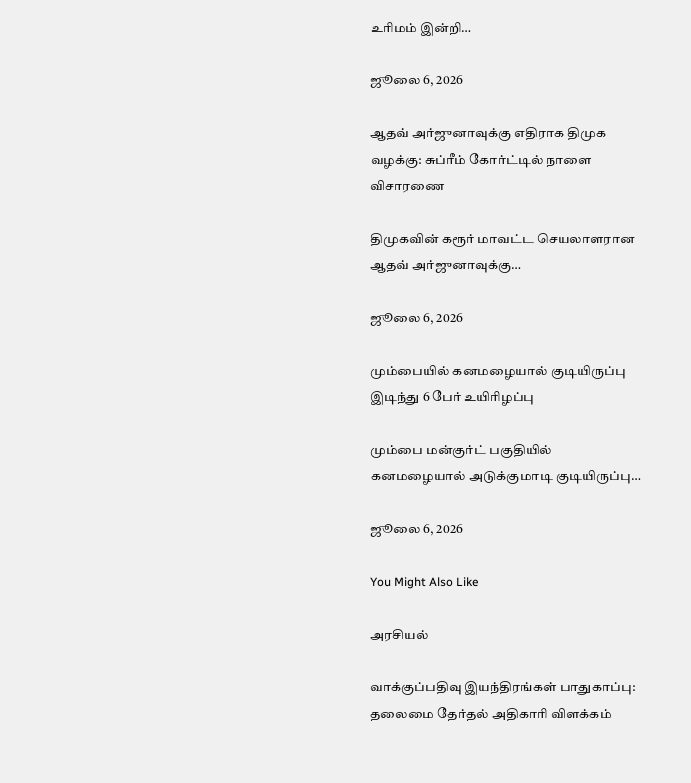உரிமம் இன்றி…

ஜூலை 6, 2026

ஆதவ் அர்ஜுனாவுக்கு எதிராக திமுக வழக்கு: சுப்ரீம் கோர்ட்டில் நாளை விசாரணை

திமுகவின் கரூர் மாவட்ட செயலாளரான ஆதவ் அர்ஜுனாவுக்கு…

ஜூலை 6, 2026

மும்பையில் கனமழையால் குடியிருப்பு இடிந்து 6 பேர் உயிரிழப்பு

மும்பை மன்குர்ட் பகுதியில் கனமழையால் அடுக்குமாடி குடியிருப்பு…

ஜூலை 6, 2026

You Might Also Like

அரசியல்

வாக்குப்பதிவு இயந்திரங்கள் பாதுகாப்பு: தலைமை தேர்தல் அதிகாரி விளக்கம்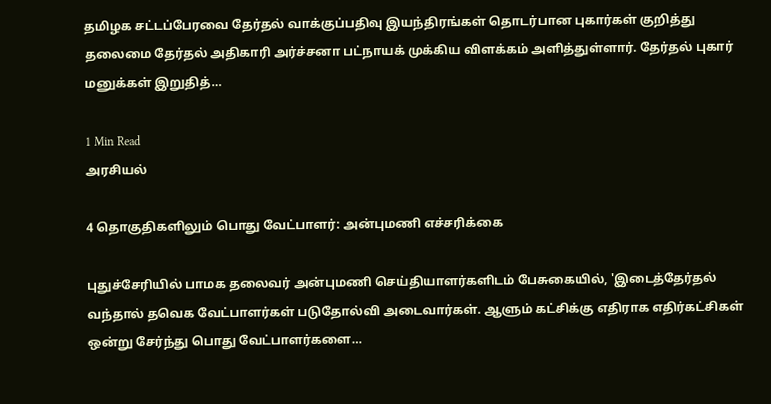தமிழக சட்டப்பேரவை தேர்தல் வாக்குப்பதிவு இயந்திரங்கள் தொடர்பான புகார்கள் குறித்து தலைமை தேர்தல் அதிகாரி அர்ச்சனா பட்நாயக் முக்கிய விளக்கம் அளித்துள்ளார். தேர்தல் புகார் மனுக்கள் இறுதித்…

1 Min Read
அரசியல்

4 தொகுதிகளிலும் பொது வேட்பாளர்: அன்புமணி எச்சரிக்கை

புதுச்சேரியில் பாமக தலைவர் அன்புமணி செய்தியாளர்களிடம் பேசுகையில், 'இடைத்தேர்தல் வந்தால் தவெக வேட்பாளர்கள் படுதோல்வி அடைவார்கள். ஆளும் கட்சிக்கு எதிராக எதிர்கட்சிகள் ஒன்று சேர்ந்து பொது வேட்பாளர்களை…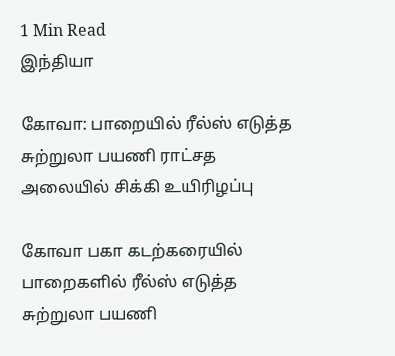1 Min Read
இந்தியா

கோவா: பாறையில் ரீல்ஸ் எடுத்த சுற்றுலா பயணி ராட்சத அலையில் சிக்கி உயிரிழப்பு

கோவா பகா கடற்கரையில் பாறைகளில் ரீல்ஸ் எடுத்த சுற்றுலா பயணி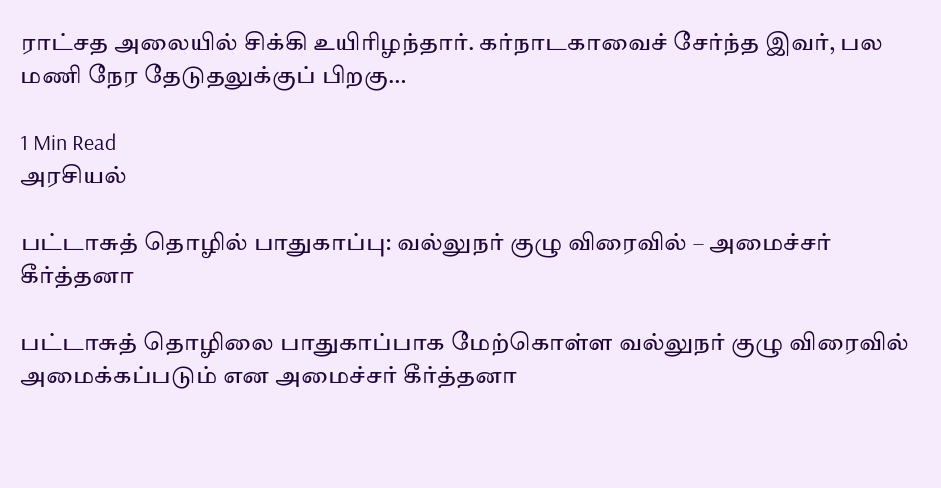ராட்சத அலையில் சிக்கி உயிரிழந்தார். கர்நாடகாவைச் சேர்ந்த இவர், பல மணி நேர தேடுதலுக்குப் பிறகு…

1 Min Read
அரசியல்

பட்டாசுத் தொழில் பாதுகாப்பு: வல்லுநர் குழு விரைவில் – அமைச்சர் கீர்த்தனா

பட்டாசுத் தொழிலை பாதுகாப்பாக மேற்கொள்ள வல்லுநர் குழு விரைவில் அமைக்கப்படும் என அமைச்சர் கீர்த்தனா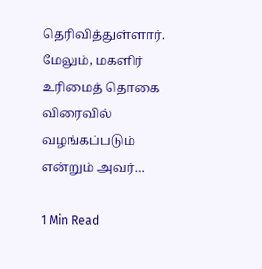தெரிவித்துள்ளார். மேலும், மகளிர் உரிமைத் தொகை விரைவில் வழங்கப்படும் என்றும் அவர்…

1 Min Read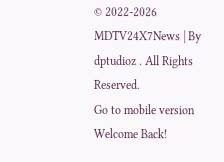© 2022-2026 MDTV24X7News | By dptudioz . All Rights Reserved.
Go to mobile version
Welcome Back!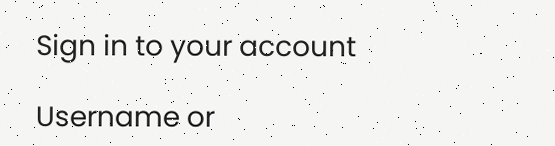Sign in to your account

Username or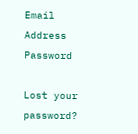Email Address
Password

Lost your password?